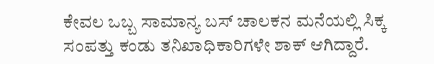ಕೇವಲ ಒಬ್ಬ ಸಾಮಾನ್ಯ ಬಸ್ ಚಾಲಕನ ಮನೆಯಲ್ಲಿ ಸಿಕ್ಕ ಸಂಪತ್ತು ಕಂಡು ತನಿಖಾಧಿಕಾರಿಗಳೇ ಶಾಕ್ ಆಗಿದ್ದಾರೆ.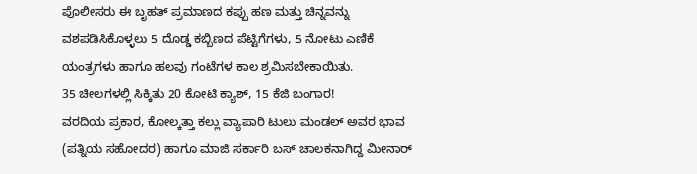ಪೊಲೀಸರು ಈ ಬೃಹತ್ ಪ್ರಮಾಣದ ಕಪ್ಪು ಹಣ ಮತ್ತು ಚಿನ್ನವನ್ನು ವಶಪಡಿಸಿಕೊಳ್ಳಲು 5 ದೊಡ್ಡ ಕಬ್ಬಿಣದ ಪೆಟ್ಟಿಗೆಗಳು, 5 ನೋಟು ಎಣಿಕೆ ಯಂತ್ರಗಳು ಹಾಗೂ ಹಲವು ಗಂಟೆಗಳ ಕಾಲ ಶ್ರಮಿಸಬೇಕಾಯಿತು.
35 ಚೀಲಗಳಲ್ಲಿ ಸಿಕ್ಕಿತು 20 ಕೋಟಿ ಕ್ಯಾಶ್, 15 ಕೆಜಿ ಬಂಗಾರ!
ವರದಿಯ ಪ್ರಕಾರ, ಕೋಲ್ಕತ್ತಾ ಕಲ್ಲು ವ್ಯಾಪಾರಿ ಟುಲು ಮಂಡಲ್ ಅವರ ಭಾವ (ಪತ್ನಿಯ ಸಹೋದರ) ಹಾಗೂ ಮಾಜಿ ಸರ್ಕಾರಿ ಬಸ್ ಚಾಲಕನಾಗಿದ್ದ ಮೀನಾರ್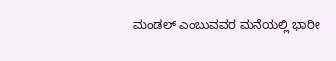ಮಂಡಲ್ ಎಂಬುವವರ ಮನೆಯಲ್ಲಿ ಭಾರೀ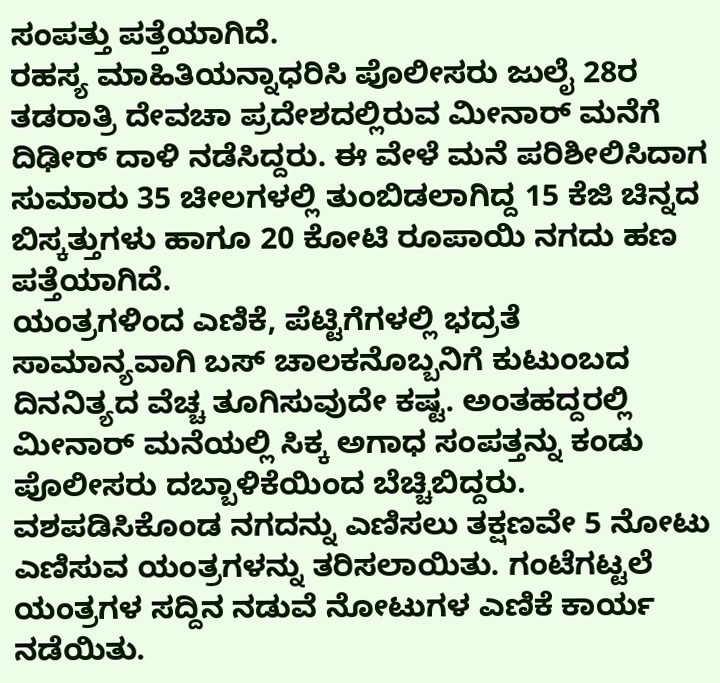ಸಂಪತ್ತು ಪತ್ತೆಯಾಗಿದೆ.
ರಹಸ್ಯ ಮಾಹಿತಿಯನ್ನಾಧರಿಸಿ ಪೊಲೀಸರು ಜುಲೈ 28ರ ತಡರಾತ್ರಿ ದೇವಚಾ ಪ್ರದೇಶದಲ್ಲಿರುವ ಮೀನಾರ್ ಮನೆಗೆ ದಿಢೀರ್ ದಾಳಿ ನಡೆಸಿದ್ದರು. ಈ ವೇಳೆ ಮನೆ ಪರಿಶೀಲಿಸಿದಾಗ ಸುಮಾರು 35 ಚೀಲಗಳಲ್ಲಿ ತುಂಬಿಡಲಾಗಿದ್ದ 15 ಕೆಜಿ ಚಿನ್ನದ ಬಿಸ್ಕತ್ತುಗಳು ಹಾಗೂ 20 ಕೋಟಿ ರೂಪಾಯಿ ನಗದು ಹಣ ಪತ್ತೆಯಾಗಿದೆ.
ಯಂತ್ರಗಳಿಂದ ಎಣಿಕೆ, ಪೆಟ್ಟಿಗೆಗಳಲ್ಲಿ ಭದ್ರತೆ
ಸಾಮಾನ್ಯವಾಗಿ ಬಸ್ ಚಾಲಕನೊಬ್ಬನಿಗೆ ಕುಟುಂಬದ ದಿನನಿತ್ಯದ ವೆಚ್ಚ ತೂಗಿಸುವುದೇ ಕಷ್ಟ. ಅಂತಹದ್ದರಲ್ಲಿ ಮೀನಾರ್ ಮನೆಯಲ್ಲಿ ಸಿಕ್ಕ ಅಗಾಧ ಸಂಪತ್ತನ್ನು ಕಂಡು ಪೊಲೀಸರು ದಬ್ಬಾಳಿಕೆಯಿಂದ ಬೆಚ್ಚಿಬಿದ್ದರು.
ವಶಪಡಿಸಿಕೊಂಡ ನಗದನ್ನು ಎಣಿಸಲು ತಕ್ಷಣವೇ 5 ನೋಟು ಎಣಿಸುವ ಯಂತ್ರಗಳನ್ನು ತರಿಸಲಾಯಿತು. ಗಂಟೆಗಟ್ಟಲೆ ಯಂತ್ರಗಳ ಸದ್ದಿನ ನಡುವೆ ನೋಟುಗಳ ಎಣಿಕೆ ಕಾರ್ಯ ನಡೆಯಿತು.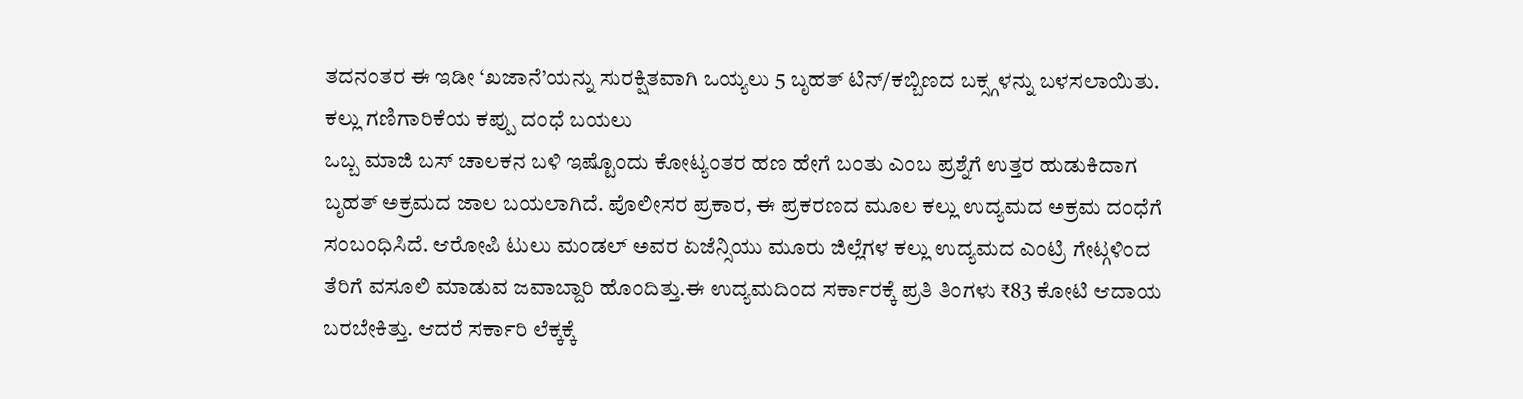ತದನಂತರ ಈ ಇಡೀ ‘ಖಜಾನೆ’ಯನ್ನು ಸುರಕ್ಷಿತವಾಗಿ ಒಯ್ಯಲು 5 ಬೃಹತ್ ಟಿನ್/ಕಬ್ಬಿಣದ ಬಕ್ಸ್ಗಳನ್ನು ಬಳಸಲಾಯಿತು.
ಕಲ್ಲು ಗಣಿಗಾರಿಕೆಯ ಕಪ್ಪು ದಂಧೆ ಬಯಲು
ಒಬ್ಬ ಮಾಜಿ ಬಸ್ ಚಾಲಕನ ಬಳಿ ಇಷ್ಟೊಂದು ಕೋಟ್ಯಂತರ ಹಣ ಹೇಗೆ ಬಂತು ಎಂಬ ಪ್ರಶ್ನೆಗೆ ಉತ್ತರ ಹುಡುಕಿದಾಗ ಬೃಹತ್ ಅಕ್ರಮದ ಜಾಲ ಬಯಲಾಗಿದೆ. ಪೊಲೀಸರ ಪ್ರಕಾರ, ಈ ಪ್ರಕರಣದ ಮೂಲ ಕಲ್ಲು ಉದ್ಯಮದ ಅಕ್ರಮ ದಂಧೆಗೆ ಸಂಬಂಧಿಸಿದೆ. ಆರೋಪಿ ಟುಲು ಮಂಡಲ್ ಅವರ ಏಜೆನ್ಸಿಯು ಮೂರು ಜಿಲ್ಲೆಗಳ ಕಲ್ಲು ಉದ್ಯಮದ ಎಂಟ್ರಿ ಗೇಟ್ಗಳಿಂದ ತೆರಿಗೆ ವಸೂಲಿ ಮಾಡುವ ಜವಾಬ್ದಾರಿ ಹೊಂದಿತ್ತು.ಈ ಉದ್ಯಮದಿಂದ ಸರ್ಕಾರಕ್ಕೆ ಪ್ರತಿ ತಿಂಗಳು ₹83 ಕೋಟಿ ಆದಾಯ ಬರಬೇಕಿತ್ತು. ಆದರೆ ಸರ್ಕಾರಿ ಲೆಕ್ಕಕ್ಕೆ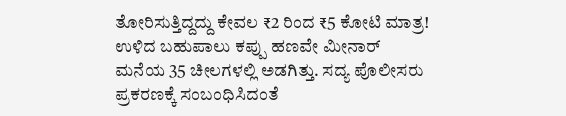ತೋರಿಸುತ್ತಿದ್ದದ್ದು ಕೇವಲ ₹2 ರಿಂದ ₹5 ಕೋಟಿ ಮಾತ್ರ! ಉಳಿದ ಬಹುಪಾಲು ಕಪ್ಪು ಹಣವೇ ಮೀನಾರ್ ಮನೆಯ 35 ಚೀಲಗಳಲ್ಲಿ ಅಡಗಿತ್ತು. ಸದ್ಯ ಪೊಲೀಸರು ಪ್ರಕರಣಕ್ಕೆ ಸಂಬಂಧಿಸಿದಂತೆ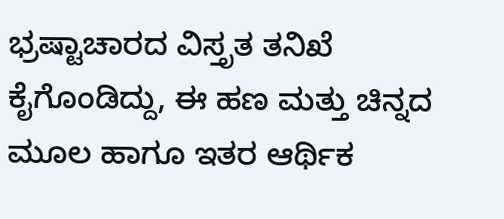ಭ್ರಷ್ಟಾಚಾರದ ವಿಸ್ತೃತ ತನಿಖೆ ಕೈಗೊಂಡಿದ್ದು, ಈ ಹಣ ಮತ್ತು ಚಿನ್ನದ ಮೂಲ ಹಾಗೂ ಇತರ ಆರ್ಥಿಕ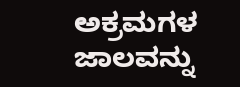ಅಕ್ರಮಗಳ ಜಾಲವನ್ನು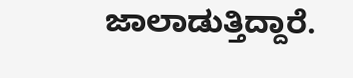ಜಾಲಾಡುತ್ತಿದ್ದಾರೆ.